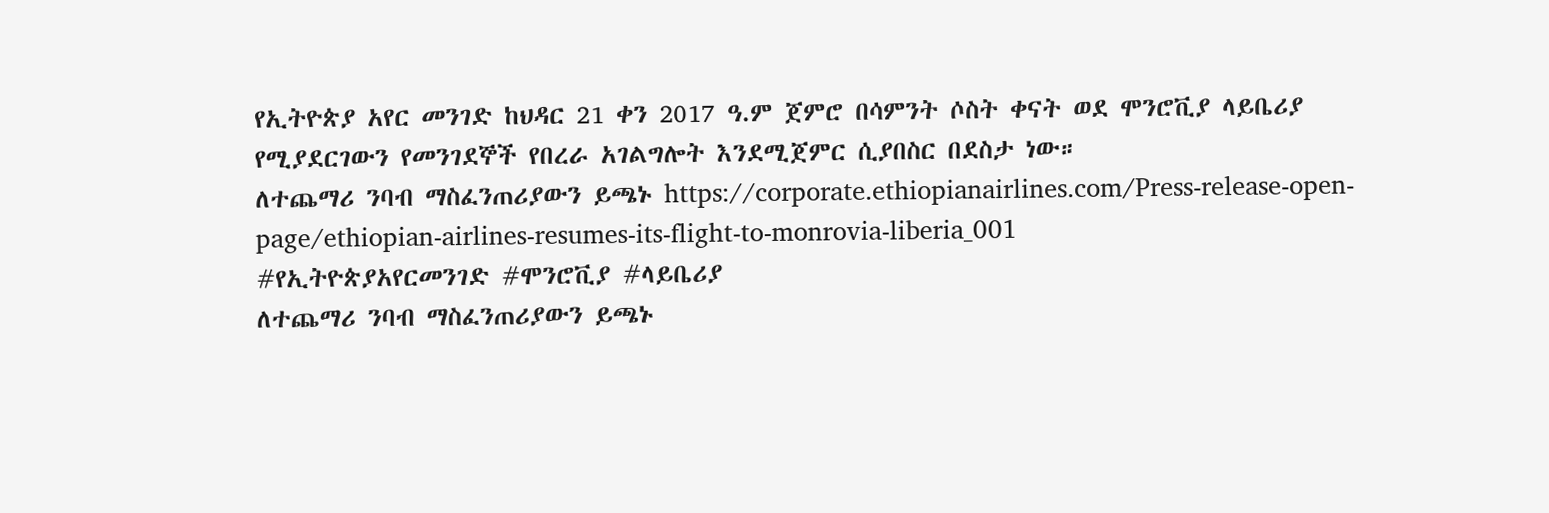የኢትዮጵያ አየር መንገድ ከህዳር 21 ቀን 2017 ዓ.ም ጀምሮ በሳምንት ሶስት ቀናት ወደ ሞንሮቪያ ላይቤሪያ የሚያደርገውን የመንገደኞች የበረራ አገልግሎት እንደሚጀምር ሲያበስር በደስታ ነው።
ለተጨማሪ ንባብ ማስፈንጠሪያውን ይጫኑ https://corporate.ethiopianairlines.com/Press-release-open-page/ethiopian-airlines-resumes-its-flight-to-monrovia-liberia_001
#የኢትዮጵያአየርመንገድ #ሞንሮቪያ #ላይቤሪያ
ለተጨማሪ ንባብ ማስፈንጠሪያውን ይጫኑ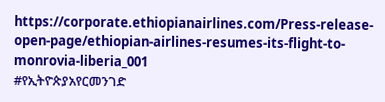https://corporate.ethiopianairlines.com/Press-release-open-page/ethiopian-airlines-resumes-its-flight-to-monrovia-liberia_001
#የኢትዮጵያአየርመንገድ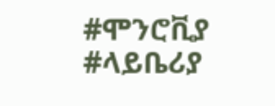#ሞንሮቪያ #ላይቤሪያ